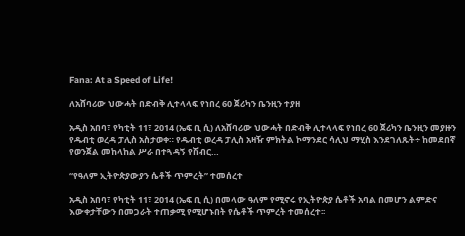Fana: At a Speed of Life!

ለአሸባሪው ህውሓት በድብቅ ሊተላላፍ የነበረ 60 ጀሪካን ቤንዚን ተያዘ

አዲስ አበባ፣ የካቲት 11፣ 2014 (ኤፍ ቢ ሲ) ለአሸባሪው ህውሓት በድብቅ ሊተላላፍ የነበረ 60 ጀሪካን ቤንዚን መያዙን የዱብቲ ወረዳ ፓሊስ አስታወቀ። የዱብቲ ወረዳ ፓሊስ አዛዥ ምክትል ኮማንደር ሳሊህ ማሂስ እንደገለጹት÷ ከመደበኛ የወንጀል መከላከል ሥራ በተጓዳኝ የሽብር…

“የዓለም ኢትዮጵያውያን ሴቶች ጥምረት” ተመሰረተ

አዲስ አበባ፣ የካቲት 11፣ 2014 (ኤፍ ቢ ሲ) በመላው ዓለም የሚኖሩ የኢትዮጵያ ሴቶች አባል በመሆን ልምድና እውቀታቸውን በመጋራት ተጠቃሚ የሚሆኑበት የሴቶች ጥምረት ተመሰረተ፡፡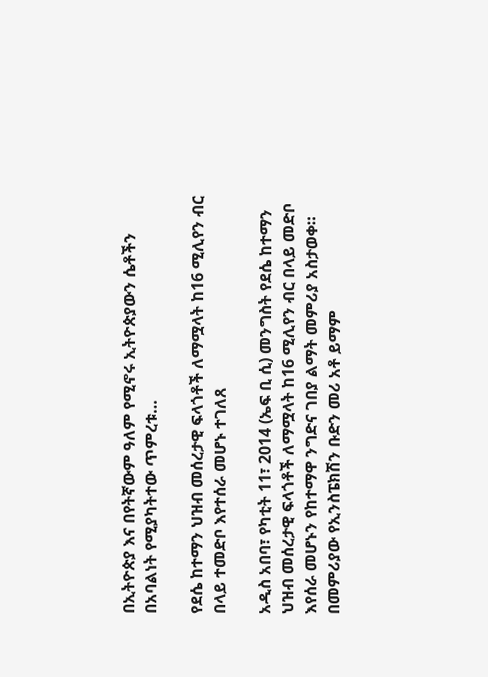በኢትዮጵያ እና በየትኛውም ዓለም የሚኖሩ ኢትዮጵያውን ሴቶችን በአባልነት የሚያካትተው ጥምረቱ…

የደሴ ከተማን ህዝብ መሰረታዊ ፍላጎቶች ለማሟላት ከ16 ሚሊየን ብር በላይ ተመድቦ እየተሰራ መሆኑ ተገለጸ

አዲስ አበባ፣ የካቲት 11፣ 2014 (ኤፍ ቢ ሲ) መንግስት የደሴ ከተማን ህዝብ መሰረታዊ ፍላጎቶች ለማሟላት ከ16 ሚሊየን ብር በላይ መድቦ እየሰራ መሆኑን የከተማዋ ንግድና ገበያ ልማት መምሪያ አስታወቀ። በመምሪያው የኢንስፔክሽን ቡድን መሪ አቶ ይማም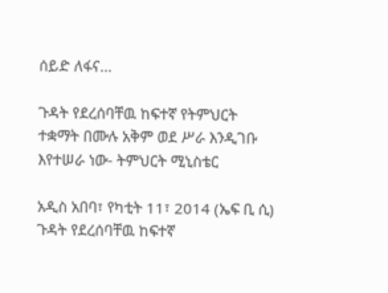ሰይድ ለፋና…

ጉዳት የደረሰባቸዉ ከፍተኛ የትምህርት ተቋማት በሙሉ አቅም ወደ ሥራ እንዲገቡ እየተሠራ ነው- ትምህርት ሚኒስቴር

አዲስ አበባ፣ የካቲት 11፣ 2014 (ኤፍ ቢ ሲ) ጉዳት የደረሰባቸዉ ከፍተኛ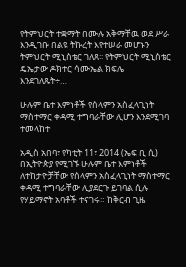የትምህርት ተቋማት በሙሉ አቅማቸዉ ወደ ሥራ እንዲገቡ በልዩ ትኩረት እየተሠራ መሆኑን ትምህርት ሚኒስቴር ገለጸ፡፡ የትምህርት ሚኒስቴር ዴኤታው ዶክተር ሳሙኤል ክፍሌ እንደገለጹት÷…

ሁሉም ቤተ እምነቶች የሰላምን አስፈላጊነት ማስተማር ቀዳሚ ተግባራቸው ሊሆን እንደሚገባ ተመላከተ

አዲስ አበባ፣ የካቲት 11፣ 2014 (ኤፍ ቢ ሲ) በኢትዮጵያ የሚገኙ ሁሉም ቤተ እምነቶች ለተከታዮቻቸው የሰላምን አስፈላጊነት ማስተማር ቀዳሚ ተግባራቸው ሊያደርጉ ይገባል ሲሉ የሃይማኖት አባቶች ተናገሩ። ከቅርብ ጊዜ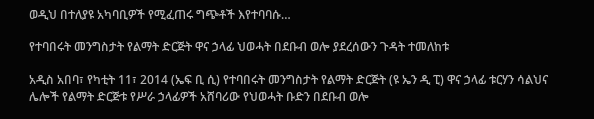ወዲህ በተለያዩ አካባቢዎች የሚፈጠሩ ግጭቶች እየተባባሱ…

የተባበሩት መንግስታት የልማት ድርጅት ዋና ኃላፊ ህወሓት በደቡብ ወሎ ያደረሰውን ጉዳት ተመለከቱ

አዲስ አበባ፣ የካቲት 11፣ 2014 (ኤፍ ቢ ሲ) የተባበሩት መንግስታት የልማት ድርጅት (ዩ ኤን ዲ ፒ) ዋና ኃላፊ ቱርሃን ሳልህና ሌሎች የልማት ድርጅቱ የሥራ ኃላፊዎች አሸባሪው የህወሓት ቡድን በደቡብ ወሎ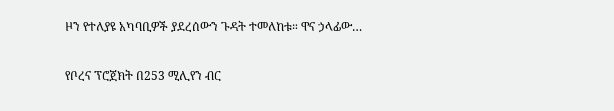ዞን የተለያዩ አካባቢዎች ያደረሰውን ጉዳት ተመለከቱ። ዋና ኃላፊው…

የቦረና ፕሮጀክት በ253 ሚሊየን ብር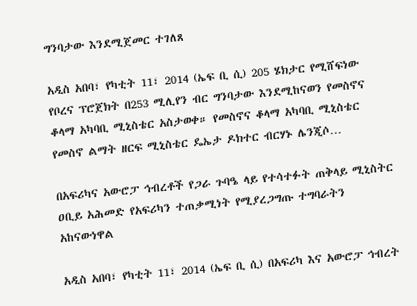ግንባታው እንደሚጀመር ተገለጸ

አዲስ አበባ፣ የካቲት 11፣ 2014 (ኤፍ ቢ ሲ) 205 ሄክታር የሚሸፍነው የቦረና ፕሮጀክት በ253 ሚሊየን ብር ግንባታው እንደሚከናወን የመስኖና ቆላማ አካባቢ ሚኒስቴር አስታወቀ። የመስኖና ቆላማ አካባቢ ሚኒስቴር የመስኖ ልማት ዘርፍ ሚኒስቴር ዴኤታ ዶክተር ብርሃኑ ሌንጂሶ…

በአፍሪካና አውሮፓ ኅብረቶች የጋራ ጉባዔ ላይ የተሳተፉት ጠቅላይ ሚኒስትር ዐቢይ አሕመድ የአፍሪካን ተጠቃሚነት የሚያረጋግጡ ተግባራትን አከናውነዋል

አዲስ አበባ፣ የካቲት 11፣ 2014 (ኤፍ ቢ ሲ) በአፍሪካ እና አውሮፓ ኅብረት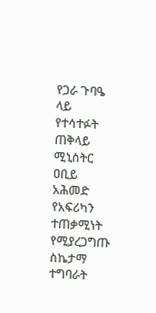የጋራ ጉባዔ ላይ የተሳተፉት ጠቅላይ ሚኒስትር ዐቢይ አሕመድ የአፍሪካን ተጠቃሚነት የሚያረጋግጡ ስኬታማ ተግባራት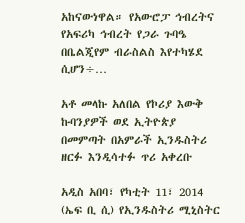አከናውነዋል። የአውሮፓ ኅብረትና የአፍሪካ ኅብረት የጋራ ጉባዔ በቤልጂየም ብራስልስ እየተካሄደ ሲሆን÷…

አቶ መላኩ አለበል የኮሪያ እውቅ ኩባንያዎች ወደ ኢትዮጵያ በመምጣት በአምራች ኢንዱስትሪ ዘርፉ እንዲሳተፉ ጥሪ አቀረቡ

አዲስ አበባ፣ የካቲት 11፣ 2014 (ኤፍ ቢ ሲ) የኢንዱስትሪ ሚኒስትር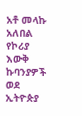አቶ መላኩ አለበል የኮሪያ እውቅ ኩባንያዎች ወደ ኢትዮጵያ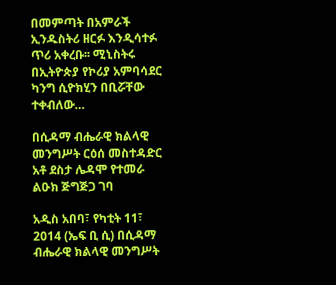በመምጣት በአምራች ኢንዱስትሪ ዘርፉ እንዲሳተፉ ጥሪ አቀረቡ፡፡ ሚኒስትሩ በኢትዮጵያ የኮሪያ አምባሳደር ካንግ ሲዮክሂን በቢሯቸው ተቀብለው…

በሲዳማ ብሔራዊ ክልላዊ መንግሥት ርዕሰ መስተዳድር አቶ ደስታ ሌዳሞ የተመራ ልዑክ ጅግጅጋ ገባ

አዲስ አበባ፣ የካቲት 11፣ 2014 (ኤፍ ቢ ሲ) በሲዳማ ብሔራዊ ክልላዊ መንግሥት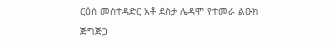ርዕሰ መስተዳድር አቶ ደስታ ሌዳሞ የተመራ ልዑክ ጅግጅጋ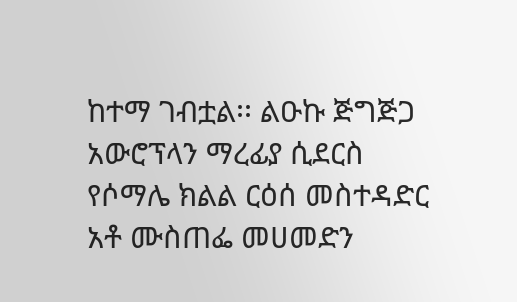ከተማ ገብቷል፡፡ ልዑኩ ጅግጅጋ አውሮፕላን ማረፊያ ሲደርስ የሶማሌ ክልል ርዕሰ መስተዳድር አቶ ሙስጠፌ መሀመድን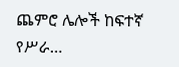ጨምሮ ሌሎች ከፍተኛ የሥራ…